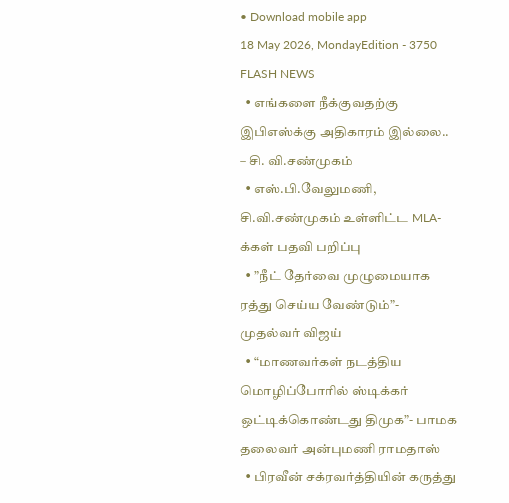• Download mobile app
18 May 2026, MondayEdition - 3750
FLASH NEWS
  • எங்களை நீக்குவதற்கு இபிஎஸ்க்கு அதிகாரம் இல்லை.. – சி. வி.சண்முகம்
  • எஸ்.பி.வேலுமணி, சி.வி.சண்முகம் உள்ளிட்ட MLA-க்கள் பதவி பறிப்பு
  • ”நீட் தேர்வை முழுமையாக ரத்து செய்ய வேண்டும்”- முதல்வர் விஜய்
  • “மாணவர்கள் நடத்திய மொழிப்போரில் ஸ்டிக்கர் ஒட்டிக்கொண்டது திமுக”- பாமக தலைவர் அன்புமணி ராமதாஸ்
  • பிரவீன் சக்ரவர்த்தியின் கருத்து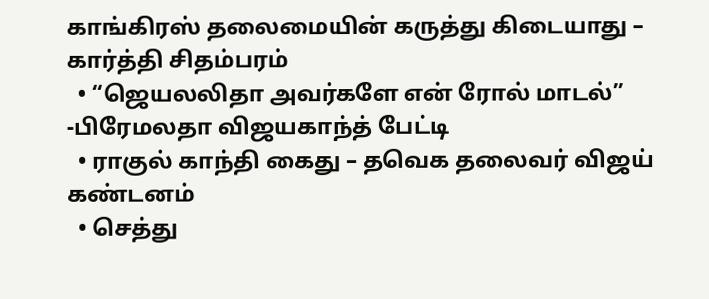காங்கிரஸ் தலைமையின் கருத்து கிடையாது – கார்த்தி சிதம்பரம்
  • “ஜெயலலிதா அவர்களே என் ரோல் மாடல்” -பிரேமலதா விஜயகாந்த் பேட்டி
  • ராகுல் காந்தி கைது – தவெக தலைவர் விஜய் கண்டனம்
  • செத்து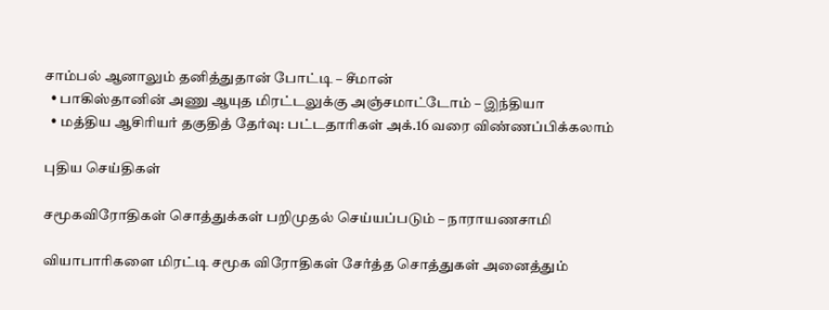சாம்பல் ஆனாலும் தனித்துதான் போட்டி – சீமான்
  • பாகிஸ்தானின் அணு ஆயுத மிரட்டலுக்கு அஞ்சமாட்டோம் – இந்தியா
  • மத்திய ஆசிரியர் தகுதித் தேர்வு: பட்டதாரிகள் அக்.16 வரை விண்ணப்பிக்கலாம்

புதிய செய்திகள்

சமூகவிரோதிகள் சொத்துக்கள் பறிமுதல் செய்யப்படும் – நாராயணசாமி

வியாபாரிகளை மிரட்டி சமூக விரோதிகள் சேர்த்த சொத்துகள் அனைத்தும்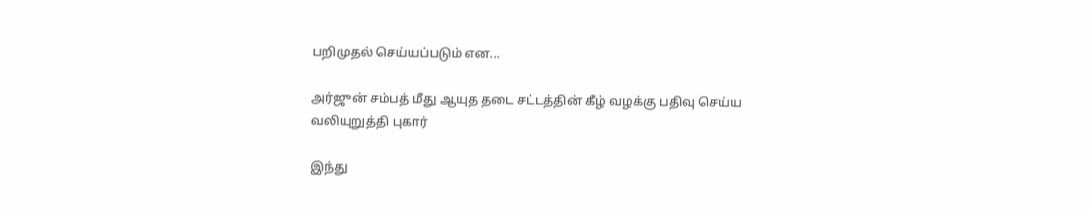பறிமுதல் செய்யப்படும் என...

அர்ஜுன் சம்பத் மீது ஆயுத தடை சட்டத்தின் கீழ் வழக்கு பதிவு செய்ய வலியுறுத்தி புகார்

இந்து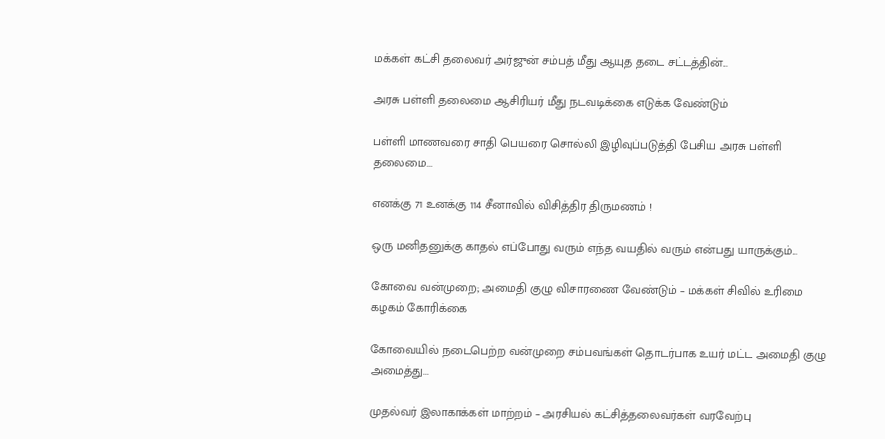மக்கள் கட்சி தலைவர் அர்ஜுன் சம்பத் மீது ஆயுத தடை சட்டத்தின்...

அரசு பள்ளி தலைமை ஆசிரியர் மீது நடவடிக்கை எடுக்க வேண்டும்

பள்ளி மாணவரை சாதி பெயரை சொல்லி இழிவுப்படுத்தி பேசிய அரசு பள்ளி தலைமை...

எனக்கு 71 உனக்கு 114 சீனாவில் விசித்திர திருமணம் !

ஒரு மனிதனுக்கு காதல் எப்போது வரும் எந்த வயதில் வரும் என்பது யாருக்கும்...

கோவை வன்முறை; அமைதி குழு விசாரணை வேண்டும் – மக்கள் சிவில் உரிமை கழகம் கோரிக்கை

கோவையில் நடைபெற்ற வன்முறை சம்பவங்கள் தொடர்பாக உயர் மட்ட அமைதி குழு அமைத்து...

முதல்வர் இலாகாக்கள் மாற்றம் – அரசியல் கட்சித்தலைவர்கள் வரவேற்பு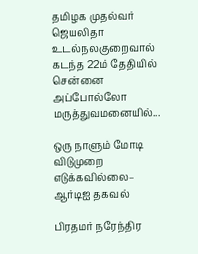தமிழக முதல்வர் ஜெயலிதா உடல்நலகுறைவால் கடந்த 22ம் தேதியில் சென்னை அப்போல்லோ மருத்துவமனையில்...

ஒரு நாளும் மோடி விடுமுறை எடுக்கவில்லை– ஆர்டிஐ தகவல்

பிரதமர் நரேந்திர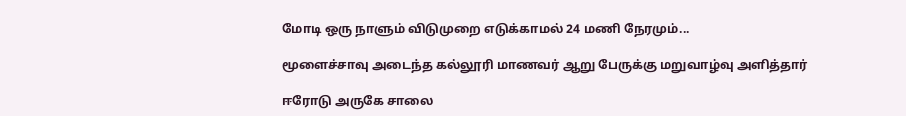மோடி ஒரு நாளும் விடுமுறை எடுக்காமல் 24 மணி நேரமும்...

மூளைச்சாவு அடைந்த கல்லூரி மாணவர் ஆறு பேருக்கு மறுவாழ்வு அளித்தார்

ஈரோடு அருகே சாலை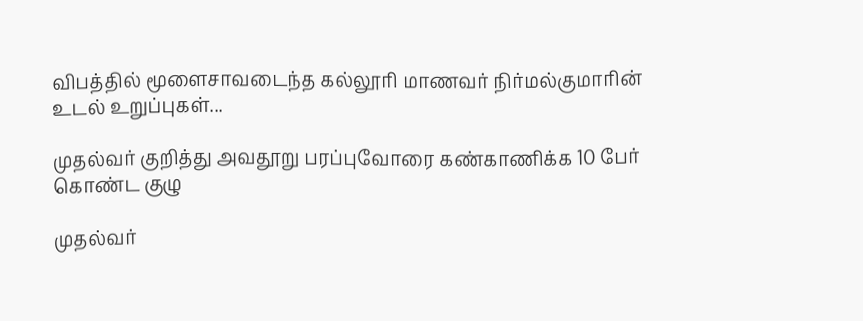விபத்தில் மூளைசாவடைந்த கல்லூரி மாணவர் நிர்மல்குமாரின் உடல் உறுப்புகள்...

முதல்வர் குறித்து அவதூறு பரப்புவோரை கண்காணிக்க 10 பேர் கொண்ட குழு

முதல்வர்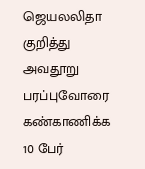ஜெயலலிதா குறித்து அவதூறு பரப்புவோரை கண்காணிக்க 10 பேர்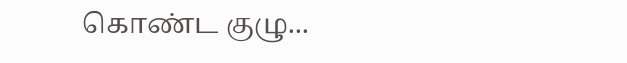கொண்ட குழு...